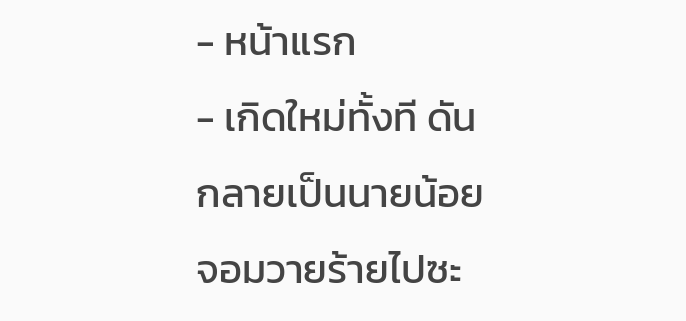- หน้าแรก
- เกิดใหม่ทั้งที ดันกลายเป็นนายน้อยจอมวายร้ายไปซะ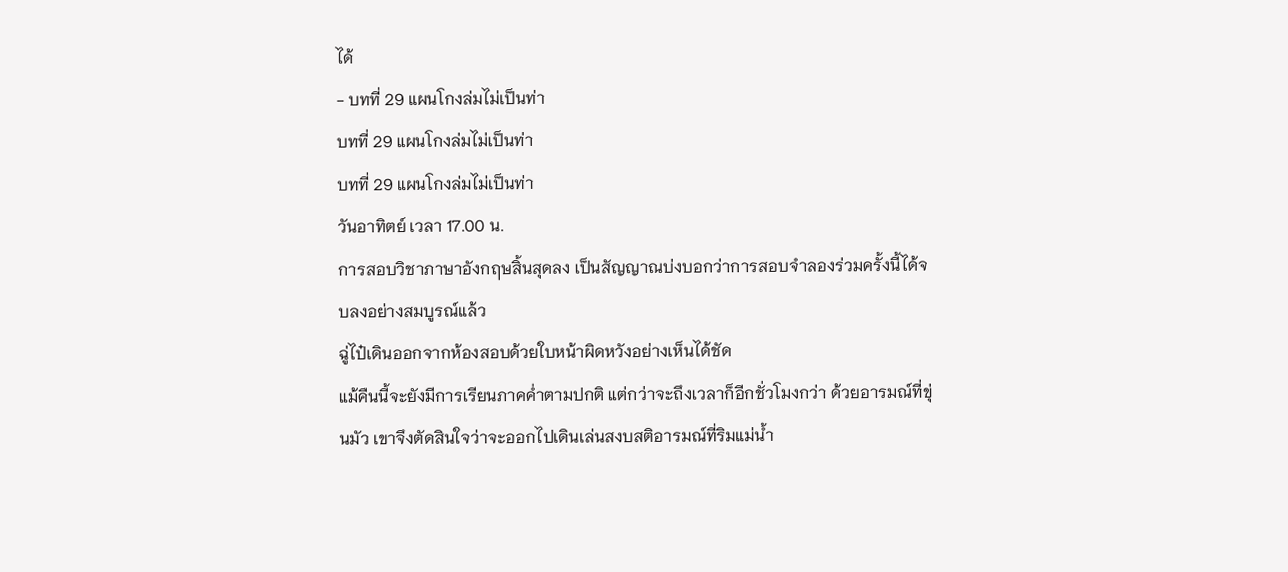ได้
- บทที่ 29 แผนโกงล่มไม่เป็นท่า
บทที่ 29 แผนโกงล่มไม่เป็นท่า
บทที่ 29 แผนโกงล่มไม่เป็นท่า
วันอาทิตย์ เวลา 17.00 น.
การสอบวิชาภาษาอังกฤษสิ้นสุดลง เป็นสัญญาณบ่งบอกว่าการสอบจำลองร่วมครั้งนี้ได้จบลงอย่างสมบูรณ์แล้ว
ฉู่ไป๋เดินออกจากห้องสอบด้วยใบหน้าผิดหวังอย่างเห็นได้ชัด
แม้คืนนี้จะยังมีการเรียนภาคค่ำตามปกติ แต่กว่าจะถึงเวลาก็อีกชั่วโมงกว่า ด้วยอารมณ์ที่ขุ่นมัว เขาจึงตัดสินใจว่าจะออกไปเดินเล่นสงบสติอารมณ์ที่ริมแม่น้ำ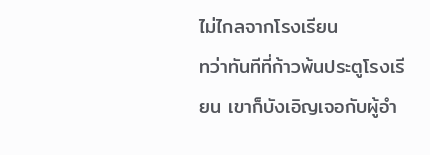ไม่ไกลจากโรงเรียน
ทว่าทันทีที่ก้าวพ้นประตูโรงเรียน เขาก็บังเอิญเจอกับผู้อำ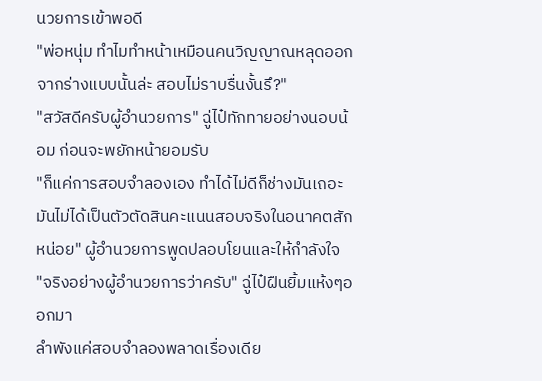นวยการเข้าพอดี
"พ่อหนุ่ม ทำไมทำหน้าเหมือนคนวิญญาณหลุดออกจากร่างแบบนั้นล่ะ สอบไม่ราบรื่นงั้นรึ?"
"สวัสดีครับผู้อำนวยการ" ฉู่ไป๋ทักทายอย่างนอบน้อม ก่อนจะพยักหน้ายอมรับ
"ก็แค่การสอบจำลองเอง ทำได้ไม่ดีก็ช่างมันเถอะ มันไม่ได้เป็นตัวตัดสินคะแนนสอบจริงในอนาคตสักหน่อย" ผู้อำนวยการพูดปลอบโยนและให้กำลังใจ
"จริงอย่างผู้อำนวยการว่าครับ" ฉู่ไป๋ฝืนยิ้มแห้งๆออกมา
ลำพังแค่สอบจำลองพลาดเรื่องเดีย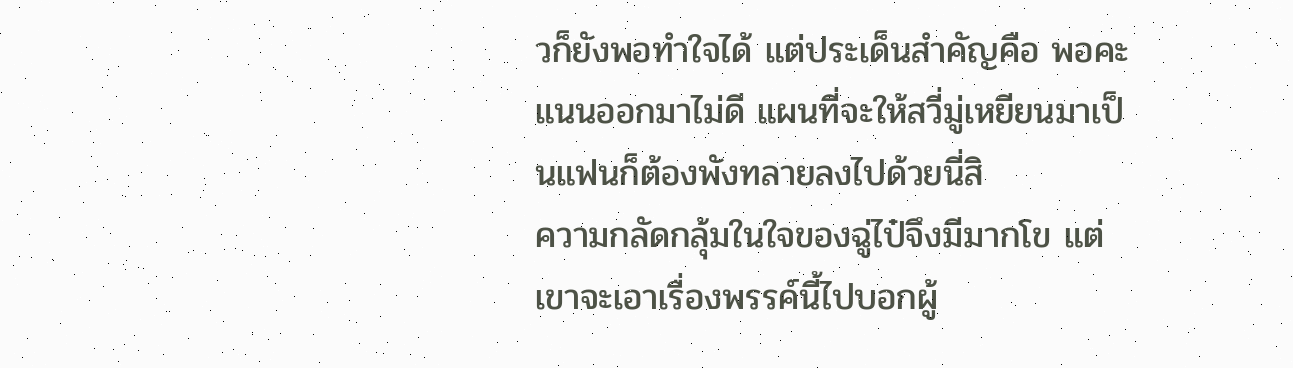วก็ยังพอทำใจได้ แต่ประเด็นสำคัญคือ พอคะแนนออกมาไม่ดี แผนที่จะให้สวี่มู่เหยียนมาเป็นแฟนก็ต้องพังทลายลงไปด้วยนี่สิ
ความกลัดกลุ้มในใจของฉู่ไป๋จึงมีมากโข แต่เขาจะเอาเรื่องพรรค์นี้ไปบอกผู้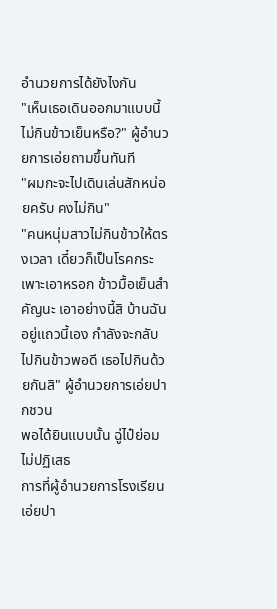อำนวยการได้ยังไงกัน
"เห็นเธอเดินออกมาแบบนี้ ไม่กินข้าวเย็นหรือ?" ผู้อำนวยการเอ่ยถามขึ้นทันที
"ผมกะจะไปเดินเล่นสักหน่อยครับ คงไม่กิน"
"คนหนุ่มสาวไม่กินข้าวให้ตรงเวลา เดี๋ยวก็เป็นโรคกระเพาะเอาหรอก ข้าวมื้อเย็นสำคัญนะ เอาอย่างนี้สิ บ้านฉันอยู่แถวนี้เอง กำลังจะกลับไปกินข้าวพอดี เธอไปกินด้วยกันสิ" ผู้อำนวยการเอ่ยปากชวน
พอได้ยินแบบนั้น ฉู่ไป๋ย่อมไม่ปฏิเสธ
การที่ผู้อำนวยการโรงเรียนเอ่ยปา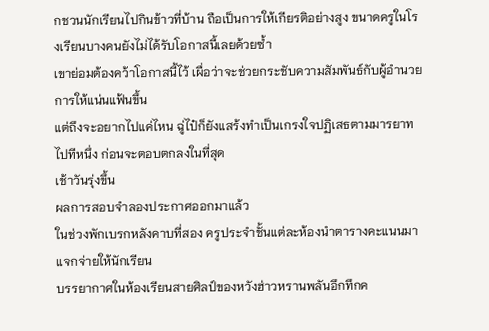กชวนนักเรียนไปกินข้าวที่บ้าน ถือเป็นการให้เกียรติอย่างสูง ขนาดครูในโรงเรียนบางคนยังไม่ได้รับโอกาสนี้เลยด้วยซ้ำ
เขาย่อมต้องคว้าโอกาสนี้ไว้ เผื่อว่าจะช่วยกระชับความสัมพันธ์กับผู้อำนวยการให้แน่นแฟ้นขึ้น
แต่ถึงจะอยากไปแค่ไหน ฉู่ไป๋ก็ยังแสร้งทำเป็นเกรงใจปฏิเสธตามมารยาทไปทีหนึ่ง ก่อนจะตอบตกลงในที่สุด
เช้าวันรุ่งขึ้น
ผลการสอบจำลองประกาศออกมาแล้ว
ในช่วงพักเบรกหลังคาบที่สอง ครูประจำชั้นแต่ละห้องนำตารางคะแนนมาแจกจ่ายให้นักเรียน
บรรยากาศในห้องเรียนสายศิลป์ของหวังฮ่าวหรานพลันอึกทึกค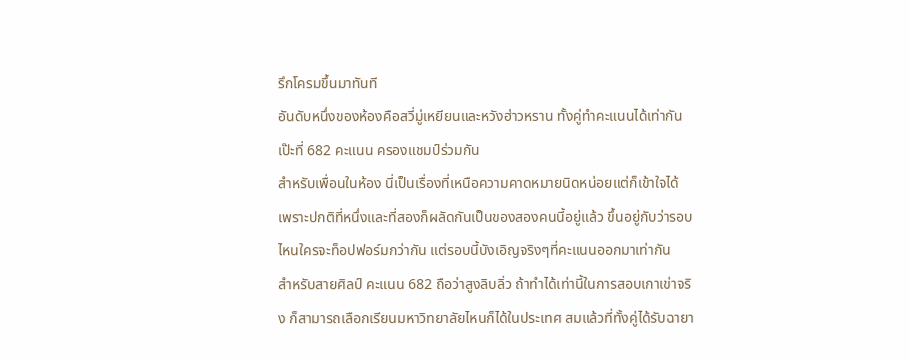รึกโครมขึ้นมาทันที
อันดับหนึ่งของห้องคือสวี่มู่เหยียนและหวังฮ่าวหราน ทั้งคู่ทำคะแนนได้เท่ากันเป๊ะที่ 682 คะแนน ครองแชมป์ร่วมกัน
สำหรับเพื่อนในห้อง นี่เป็นเรื่องที่เหนือความคาดหมายนิดหน่อยแต่ก็เข้าใจได้ เพราะปกติที่หนึ่งและที่สองก็ผลัดกันเป็นของสองคนนี้อยู่แล้ว ขึ้นอยู่กับว่ารอบไหนใครจะท็อปฟอร์มกว่ากัน แต่รอบนี้บังเอิญจริงๆที่คะแนนออกมาเท่ากัน
สำหรับสายศิลป์ คะแนน 682 ถือว่าสูงลิบลิ่ว ถ้าทำได้เท่านี้ในการสอบเกาเข่าจริง ก็สามารถเลือกเรียนมหาวิทยาลัยไหนก็ได้ในประเทศ สมแล้วที่ทั้งคู่ได้รับฉายา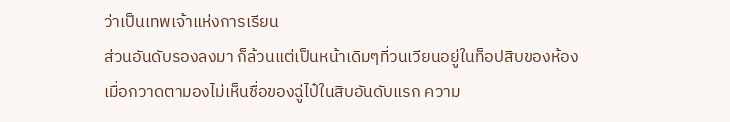ว่าเป็นเทพเจ้าแห่งการเรียน
ส่วนอันดับรองลงมา ก็ล้วนแต่เป็นหน้าเดิมๆที่วนเวียนอยู่ในท็อปสิบของห้อง
เมื่อกวาดตามองไม่เห็นชื่อของฉู่ไป๋ในสิบอันดับแรก ความ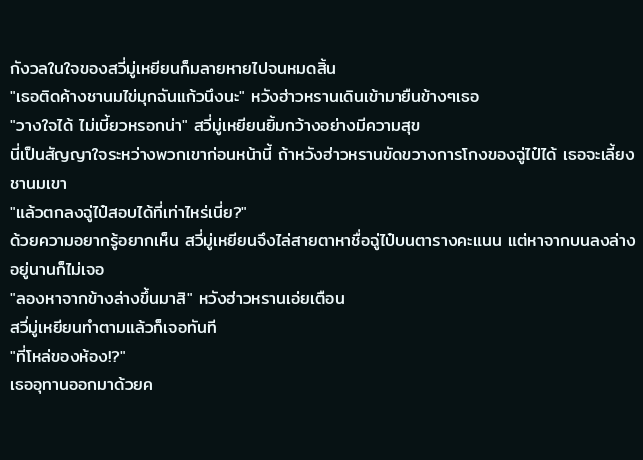กังวลในใจของสวี่มู่เหยียนก็มลายหายไปจนหมดสิ้น
"เธอติดค้างชานมไข่มุกฉันแก้วนึงนะ" หวังฮ่าวหรานเดินเข้ามายืนข้างๆเธอ
"วางใจได้ ไม่เบี้ยวหรอกน่า" สวี่มู่เหยียนยิ้มกว้างอย่างมีความสุข
นี่เป็นสัญญาใจระหว่างพวกเขาก่อนหน้านี้ ถ้าหวังฮ่าวหรานขัดขวางการโกงของฉู่ไป๋ได้ เธอจะเลี้ยงชานมเขา
"แล้วตกลงฉู่ไป๋สอบได้ที่เท่าไหร่เนี่ย?"
ด้วยความอยากรู้อยากเห็น สวี่มู่เหยียนจึงไล่สายตาหาชื่อฉู่ไป๋บนตารางคะแนน แต่หาจากบนลงล่างอยู่นานก็ไม่เจอ
"ลองหาจากข้างล่างขึ้นมาสิ" หวังฮ่าวหรานเอ่ยเตือน
สวี่มู่เหยียนทำตามแล้วก็เจอทันที
"ที่โหล่ของห้อง!?"
เธออุทานออกมาด้วยค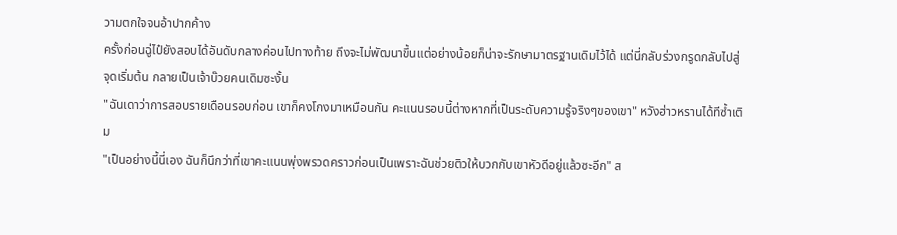วามตกใจจนอ้าปากค้าง
ครั้งก่อนฉู่ไป๋ยังสอบได้อันดับกลางค่อนไปทางท้าย ถึงจะไม่พัฒนาขึ้นแต่อย่างน้อยก็น่าจะรักษามาตรฐานเดิมไว้ได้ แต่นี่กลับร่วงกรูดกลับไปสู่จุดเริ่มต้น กลายเป็นเจ้าบ๊วยคนเดิมซะงั้น
"ฉันเดาว่าการสอบรายเดือนรอบก่อน เขาก็คงโกงมาเหมือนกัน คะแนนรอบนี้ต่างหากที่เป็นระดับความรู้จริงๆของเขา" หวังฮ่าวหรานได้ทีซ้ำเติม
"เป็นอย่างนี้นี่เอง ฉันก็นึกว่าที่เขาคะแนนพุ่งพรวดคราวก่อนเป็นเพราะฉันช่วยติวให้บวกกับเขาหัวดีอยู่แล้วซะอีก" ส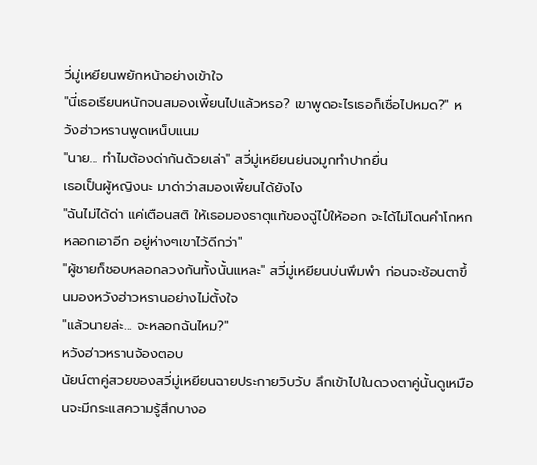วี่มู่เหยียนพยักหน้าอย่างเข้าใจ
"นี่เธอเรียนหนักจนสมองเพี้ยนไปแล้วหรอ? เขาพูดอะไรเธอก็เชื่อไปหมด?" หวังฮ่าวหรานพูดเหน็บแนม
"นาย... ทำไมต้องด่ากันด้วยเล่า" สวี่มู่เหยียนย่นจมูกทำปากยื่น
เธอเป็นผู้หญิงนะ มาด่าว่าสมองเพี้ยนได้ยังไง
"ฉันไม่ได้ด่า แค่เตือนสติ ให้เธอมองธาตุแท้ของฉู่ไป๋ให้ออก จะได้ไม่โดนคำโกหกหลอกเอาอีก อยู่ห่างๆเขาไว้ดีกว่า"
"ผู้ชายก็ชอบหลอกลวงกันทั้งนั้นแหละ" สวี่มู่เหยียนบ่นพึมพำ ก่อนจะช้อนตาขึ้นมองหวังฮ่าวหรานอย่างไม่ตั้งใจ
"แล้วนายล่ะ... จะหลอกฉันไหม?"
หวังฮ่าวหรานจ้องตอบ
นัยน์ตาคู่สวยของสวี่มู่เหยียนฉายประกายวิบวับ ลึกเข้าไปในดวงตาคู่นั้นดูเหมือนจะมีกระแสความรู้สึกบางอ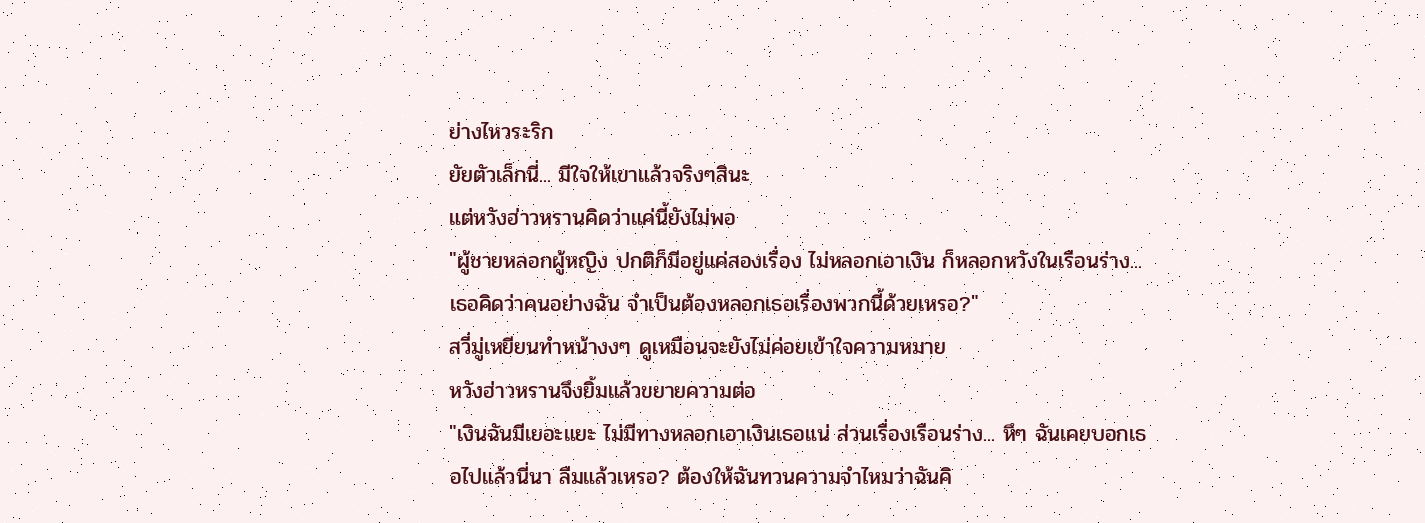ย่างไหวระริก
ยัยตัวเล็กนี่... มีใจให้เขาแล้วจริงๆสินะ
แต่หวังฮ่าวหรานคิดว่าแค่นี้ยังไม่พอ
"ผู้ชายหลอกผู้หญิง ปกติก็มีอยู่แค่สองเรื่อง ไม่หลอกเอาเงิน ก็หลอกหวังในเรือนร่าง... เธอคิดว่าคนอย่างฉัน จำเป็นต้องหลอกเธอเรื่องพวกนี้ด้วยเหรอ?"
สวี่มู่เหยียนทำหน้างงๆ ดูเหมือนจะยังไม่ค่อยเข้าใจความหมาย
หวังฮ่าวหรานจึงยิ้มแล้วขยายความต่อ
"เงินฉันมีเยอะแยะ ไม่มีทางหลอกเอาเงินเธอแน่ ส่วนเรื่องเรือนร่าง... หึๆ ฉันเคยบอกเธอไปแล้วนี่นา ลืมแล้วเหรอ? ต้องให้ฉันทวนความจำไหมว่าฉันคิ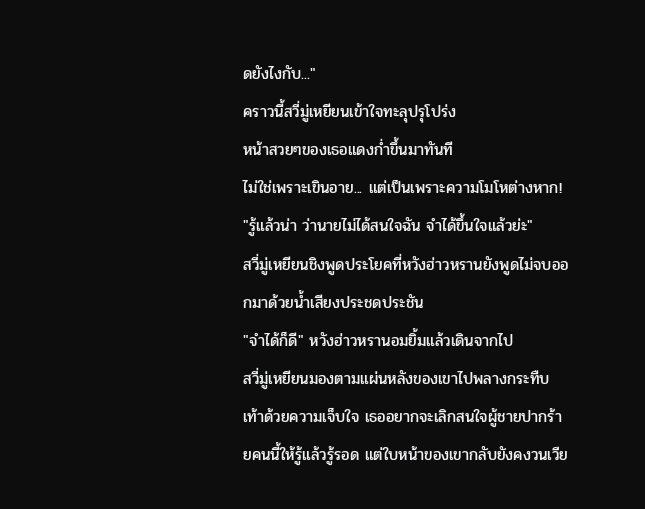ดยังไงกับ..."
คราวนี้สวี่มู่เหยียนเข้าใจทะลุปรุโปร่ง
หน้าสวยๆของเธอแดงก่ำขึ้นมาทันที
ไม่ใช่เพราะเขินอาย... แต่เป็นเพราะความโมโหต่างหาก!
"รู้แล้วน่า ว่านายไม่ได้สนใจฉัน จำได้ขึ้นใจแล้วย่ะ"
สวี่มู่เหยียนชิงพูดประโยคที่หวังฮ่าวหรานยังพูดไม่จบออกมาด้วยน้ำเสียงประชดประชัน
"จำได้ก็ดี" หวังฮ่าวหรานอมยิ้มแล้วเดินจากไป
สวี่มู่เหยียนมองตามแผ่นหลังของเขาไปพลางกระทืบเท้าด้วยความเจ็บใจ เธออยากจะเลิกสนใจผู้ชายปากร้ายคนนี้ให้รู้แล้วรู้รอด แต่ใบหน้าของเขากลับยังคงวนเวีย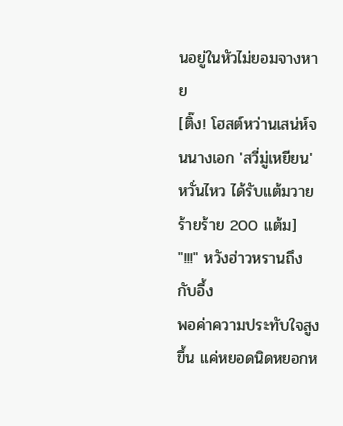นอยู่ในหัวไม่ยอมจางหาย
[ติ๊ง! โฮสต์หว่านเสน่ห์จนนางเอก 'สวี่มู่เหยียน' หวั่นไหว ได้รับแต้มวายร้ายร้าย 200 แต้ม]
"!!!" หวังฮ่าวหรานถึงกับอึ้ง
พอค่าความประทับใจสูงขึ้น แค่หยอดนิดหยอกห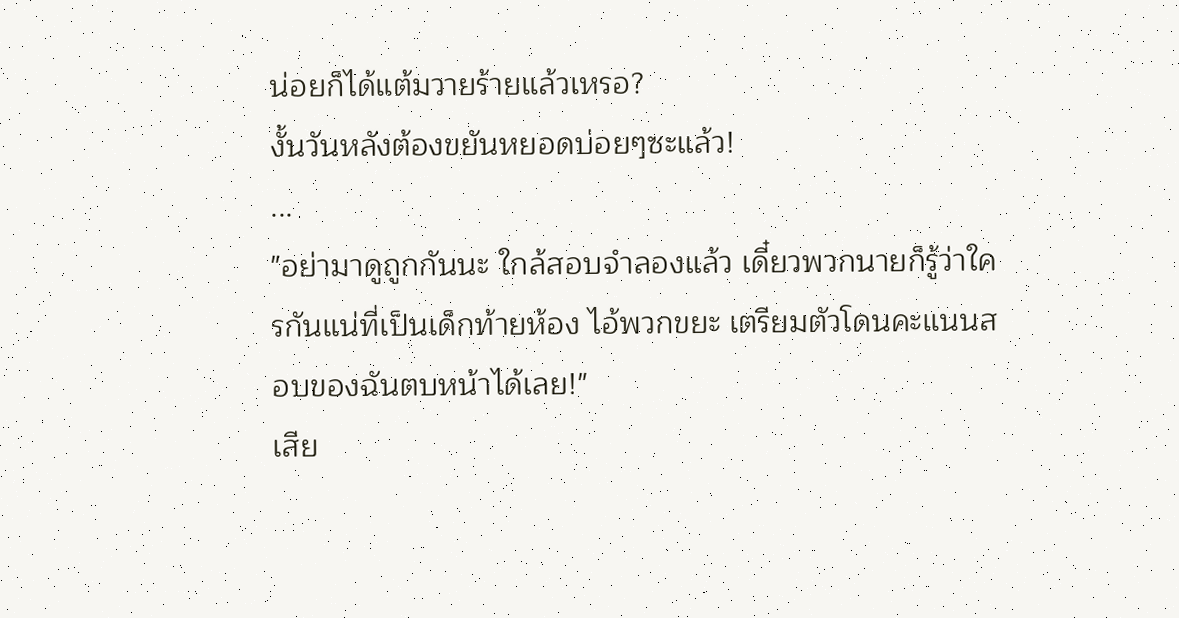น่อยก็ได้แต้มวายร้ายแล้วเหรอ?
งั้นวันหลังต้องขยันหยอดบ่อยๆซะแล้ว!
...
"อย่ามาดูถูกกันนะ ใกล้สอบจำลองแล้ว เดี๋ยวพวกนายก็รู้ว่าใครกันแน่ที่เป็นเด็กท้ายห้อง ไอ้พวกขยะ เตรียมตัวโดนคะแนนสอบของฉันตบหน้าได้เลย!"
เสีย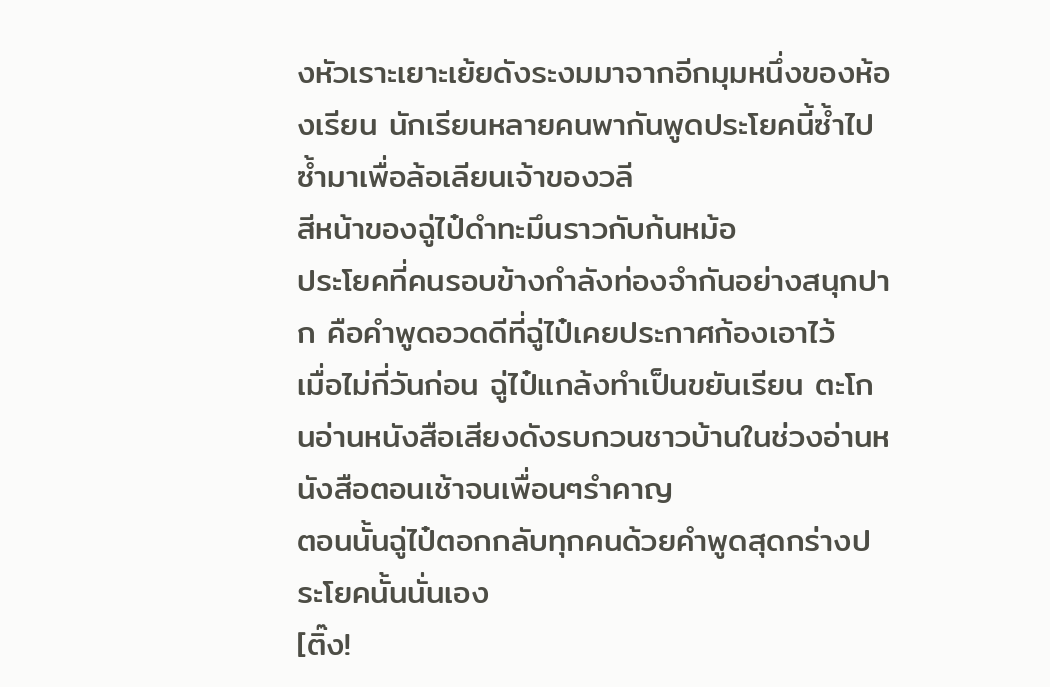งหัวเราะเยาะเย้ยดังระงมมาจากอีกมุมหนึ่งของห้องเรียน นักเรียนหลายคนพากันพูดประโยคนี้ซ้ำไปซ้ำมาเพื่อล้อเลียนเจ้าของวลี
สีหน้าของฉู่ไป๋ดำทะมึนราวกับก้นหม้อ
ประโยคที่คนรอบข้างกำลังท่องจำกันอย่างสนุกปาก คือคำพูดอวดดีที่ฉู่ไป๋เคยประกาศก้องเอาไว้
เมื่อไม่กี่วันก่อน ฉู่ไป๋แกล้งทำเป็นขยันเรียน ตะโกนอ่านหนังสือเสียงดังรบกวนชาวบ้านในช่วงอ่านหนังสือตอนเช้าจนเพื่อนๆรำคาญ
ตอนนั้นฉู่ไป๋ตอกกลับทุกคนด้วยคำพูดสุดกร่างประโยคนั้นนั่นเอง
[ติ๊ง!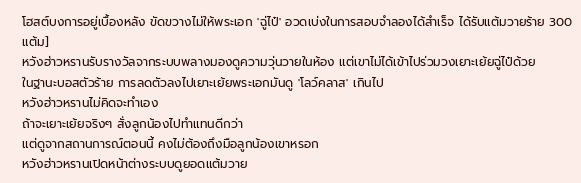โฮสต์บงการอยู่เบื้องหลัง ขัดขวางไม่ให้พระเอก 'ฉู่ไป๋' อวดเบ่งในการสอบจำลองได้สำเร็จ ได้รับแต้มวายร้าย 300 แต้ม]
หวังฮ่าวหรานรับรางวัลจากระบบพลางมองดูความวุ่นวายในห้อง แต่เขาไม่ได้เข้าไปร่วมวงเยาะเย้ยฉู่ไป๋ด้วย
ในฐานะบอสตัวร้าย การลดตัวลงไปเยาะเย้ยพระเอกมันดู 'โลว์คลาส' เกินไป
หวังฮ่าวหรานไม่คิดจะทำเอง
ถ้าจะเยาะเย้ยจริงๆ สั่งลูกน้องไปทำแทนดีกว่า
แต่ดูจากสถานการณ์ตอนนี้ คงไม่ต้องถึงมือลูกน้องเขาหรอก
หวังฮ่าวหรานเปิดหน้าต่างระบบดูยอดแต้มวาย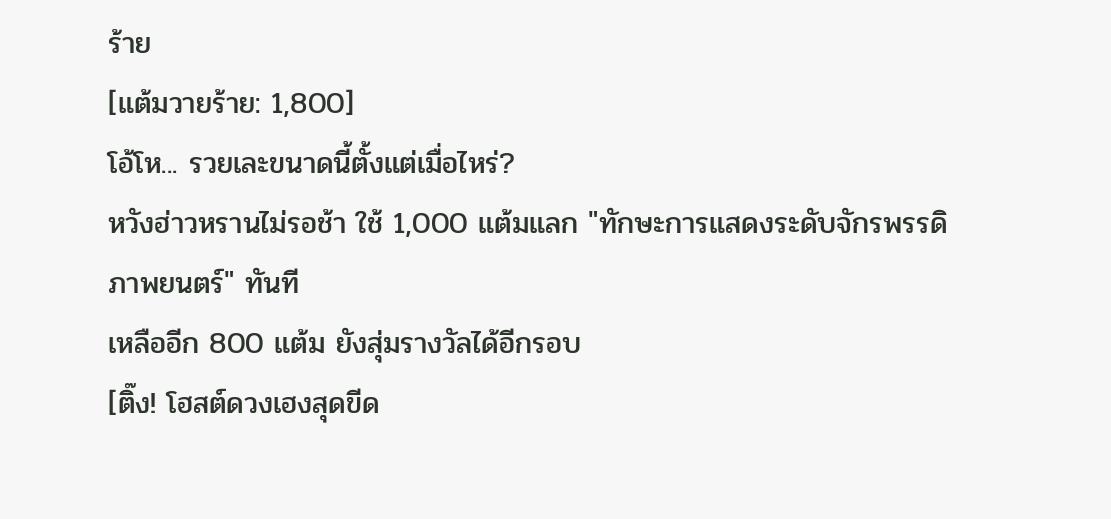ร้าย
[แต้มวายร้าย: 1,800]
โอ้โห... รวยเละขนาดนี้ตั้งแต่เมื่อไหร่?
หวังฮ่าวหรานไม่รอช้า ใช้ 1,000 แต้มแลก "ทักษะการแสดงระดับจักรพรรดิภาพยนตร์" ทันที
เหลืออีก 800 แต้ม ยังสุ่มรางวัลได้อีกรอบ
[ติ๊ง! โฮสต์ดวงเฮงสุดขีด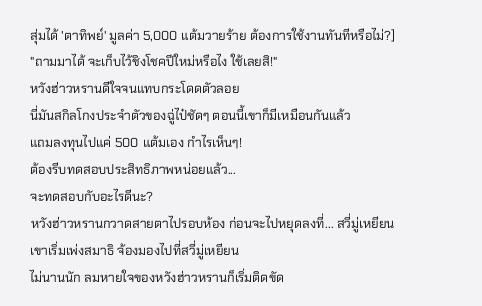สุ่มได้ 'ตาทิพย์' มูลค่า 5,000 แต้มวายร้าย ต้องการใช้งานทันทีหรือไม่?]
"ถามมาได้ จะเก็บไว้ชิงโชคปีใหม่หรือไง ใช้เลยสิ!"
หวังฮ่าวหรานดีใจจนแทบกระโดดตัวลอย
นี่มันสกิลโกงประจำตัวของฉู่ไป๋ชัดๆ ตอนนี้เขาก็มีเหมือนกันแล้ว
แถมลงทุนไปแค่ 500 แต้มเอง กำไรเห็นๆ!
ต้องรีบทดสอบประสิทธิภาพหน่อยแล้ว...
จะทดสอบกับอะไรดีนะ?
หวังฮ่าวหรานกวาดสายตาไปรอบห้อง ก่อนจะไปหยุดลงที่... สวี่มู่เหยียน
เขาเริ่มเพ่งสมาธิ จ้องมองไปที่สวี่มู่เหยียน
ไม่นานนัก ลมหายใจของหวังฮ่าวหรานก็เริ่มติดขัด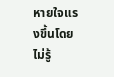หายใจแรงขึ้นโดยไม่รู้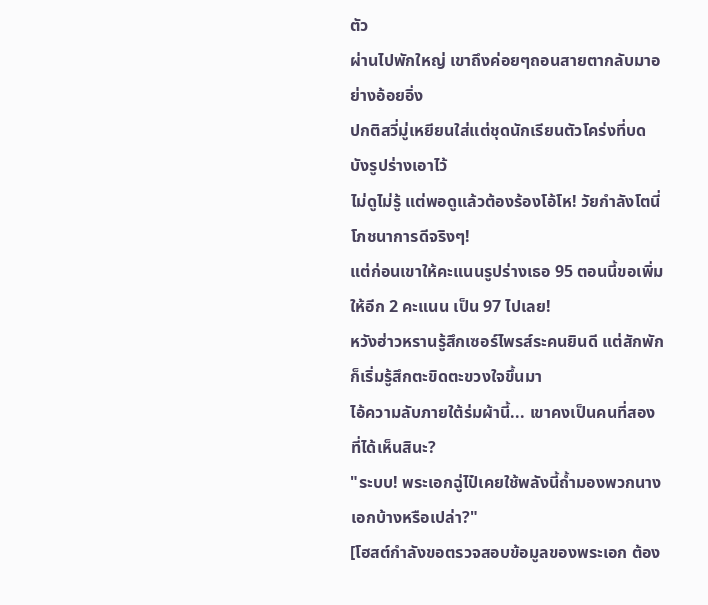ตัว
ผ่านไปพักใหญ่ เขาถึงค่อยๆถอนสายตากลับมาอย่างอ้อยอิ่ง
ปกติสวี่มู่เหยียนใส่แต่ชุดนักเรียนตัวโคร่งที่บดบังรูปร่างเอาไว้
ไม่ดูไม่รู้ แต่พอดูแล้วต้องร้องโอ้โห! วัยกำลังโตนี่โภชนาการดีจริงๆ!
แต่ก่อนเขาให้คะแนนรูปร่างเธอ 95 ตอนนี้ขอเพิ่มให้อีก 2 คะแนน เป็น 97 ไปเลย!
หวังฮ่าวหรานรู้สึกเซอร์ไพรส์ระคนยินดี แต่สักพักก็เริ่มรู้สึกตะขิดตะขวงใจขึ้นมา
ไอ้ความลับภายใต้ร่มผ้านี้... เขาคงเป็นคนที่สองที่ได้เห็นสินะ?
"ระบบ! พระเอกฉู่ไป๋เคยใช้พลังนี้ถ้ำมองพวกนางเอกบ้างหรือเปล่า?"
[โฮสต์กำลังขอตรวจสอบข้อมูลของพระเอก ต้อง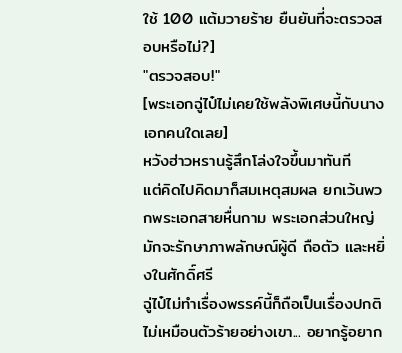ใช้ 100 แต้มวายร้าย ยืนยันที่จะตรวจสอบหรือไม่?]
"ตรวจสอบ!"
[พระเอกฉู่ไป๋ไม่เคยใช้พลังพิเศษนี้กับนางเอกคนใดเลย]
หวังฮ่าวหรานรู้สึกโล่งใจขึ้นมาทันที
แต่คิดไปคิดมาก็สมเหตุสมผล ยกเว้นพวกพระเอกสายหื่นกาม พระเอกส่วนใหญ่มักจะรักษาภาพลักษณ์ผู้ดี ถือตัว และหยิ่งในศักดิ์ศรี
ฉู่ไป๋ไม่ทำเรื่องพรรค์นี้ก็ถือเป็นเรื่องปกติ
ไม่เหมือนตัวร้ายอย่างเขา... อยากรู้อยาก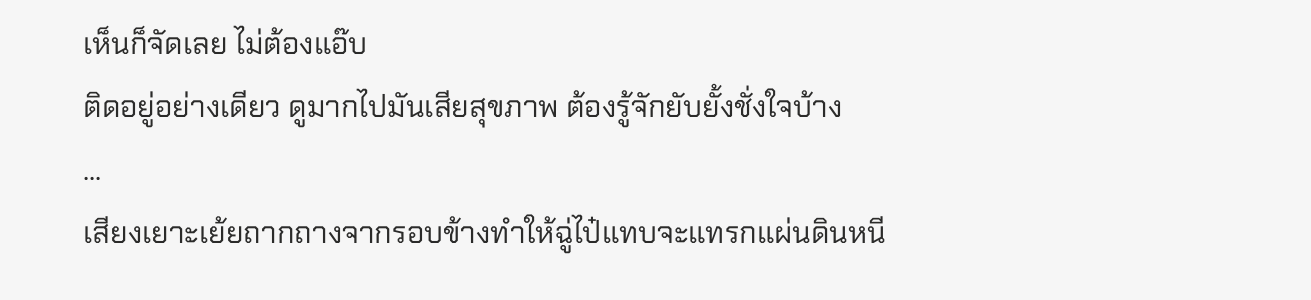เห็นก็จัดเลย ไม่ต้องแอ๊บ
ติดอยู่อย่างเดียว ดูมากไปมันเสียสุขภาพ ต้องรู้จักยับยั้งชั่งใจบ้าง
...
เสียงเยาะเย้ยถากถางจากรอบข้างทำให้ฉู่ไป๋แทบจะแทรกแผ่นดินหนี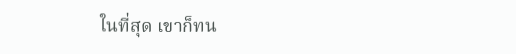ในที่สุด เขาก็ทน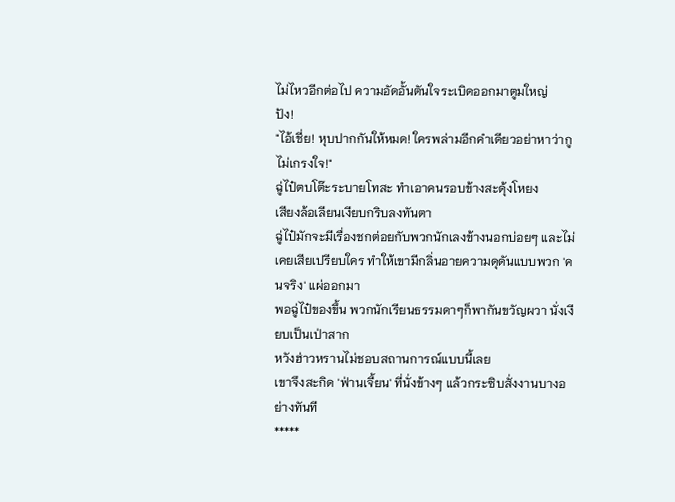ไม่ไหวอีกต่อไป ความอัดอั้นตันใจระเบิดออกมาตูมใหญ่
ปัง!
"ไอ้เชี่ย! หุบปากกันให้หมด! ใครพล่ามอีกคำเดียวอย่าหาว่ากูไม่เกรงใจ!"
ฉู่ไป๋ตบโต๊ะระบายโทสะ ทำเอาคนรอบข้างสะดุ้งโหยง
เสียงล้อเลียนเงียบกริบลงทันตา
ฉู่ไป๋มักจะมีเรื่องชกต่อยกับพวกนักเลงข้างนอกบ่อยๆ และไม่เคยเสียเปรียบใคร ทำให้เขามีกลิ่นอายความดุดันแบบพวก 'คนจริง' แผ่ออกมา
พอฉู่ไป๋ของขึ้น พวกนักเรียนธรรมดาๆก็พากันขวัญผวา นั่งเงียบเป็นเป่าสาก
หวังฮ่าวหรานไม่ชอบสถานการณ์แบบนี้เลย
เขาจึงสะกิด 'ฟ่านเจี้ยน' ที่นั่งข้างๆ แล้วกระซิบสั่งงานบางอย่างทันที
*****